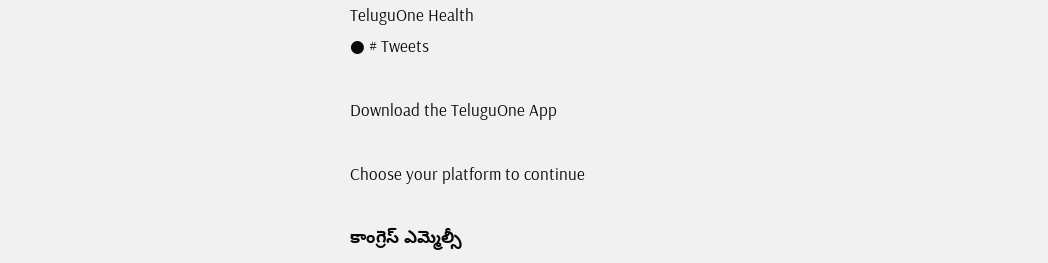TeluguOne Health
● # Tweets

Download the TeluguOne App

Choose your platform to continue

కాంగ్రెస్ ఎమ్మెల్సీ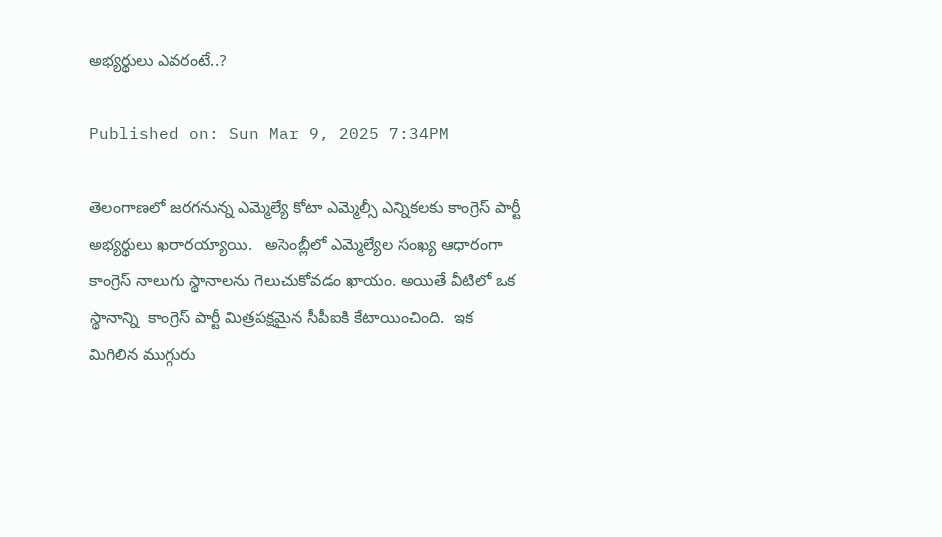అభ్యర్థులు ఎవరంటే..?

Published on: Sun Mar 9, 2025 7:34PM

తెలంగాణలో జరగనున్న ఎమ్మెల్యే కోటా ఎమ్మెల్సీ ఎన్నికలకు కాంగ్రెస్ పార్టీ అభ్యర్థులు ఖరారయ్యాయి.   అసెంబ్లీలో ఎమ్మెల్యేల సంఖ్య ఆధారంగా కాంగ్రెస్ నాలుగు స్థానాలను గెలుచుకోవడం ఖాయం. అయితే వీటిలో ఒక స్థానాన్ని  కాంగ్రెస్ పార్టీ మిత్రపక్షమైన సీపీఐకి కేటాయించింది.  ఇక మిగిలిన ముగ్గురు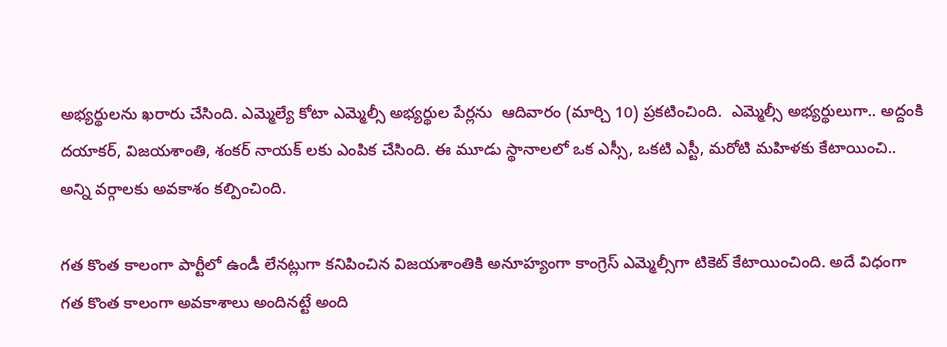అభ్యర్థులను ఖరారు చేసింది. ఎమ్మెల్యే కోటా ఎమ్మెల్సీ అభ్యర్థుల పేర్లను  ఆదివారం (మార్చి 10) ప్రకటించింది.  ఎమ్మెల్సీ అభ్యర్థులుగా.. అద్దంకి దయాకర్, విజయశాంతి, శంకర్ నాయక్ లకు ఎంపిక చేసింది. ఈ మూడు స్థానాలలో ఒక ఎస్సీ, ఒకటి ఎస్టీ, మరోటి మహిళకు కేటాయించి.. అన్ని వర్గాలకు అవకాశం కల్పించింది.

గత కొంత కాలంగా పార్టీలో ఉండీ లేనట్లుగా కనిపించిన విజయశాంతికి అనూహ్యంగా కాంగ్రెస్ ఎమ్మెల్సీగా టికెట్ కేటాయించింది. అదే విధంగా గత కొంత కాలంగా అవకాశాలు అందినట్టే అంది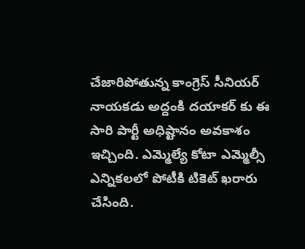చేజారిపోతున్న కాంగ్రెస్ సీనియర్ నాయకడు అద్దంకి దయాకర్ కు ఈ సారి పార్టీ అధిష్టానం అవకాశం ఇచ్చింది. ఎమ్మెల్యే కోటా ఎమ్మెల్సీ ఎన్నికలలో పోటీకి టికెట్ ఖరారు చేసింది.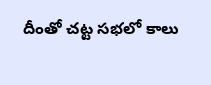దీంతో చట్ట సభలో కాలు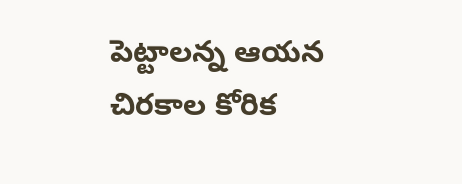పెట్టాలన్న ఆయన చిరకాల కోరిక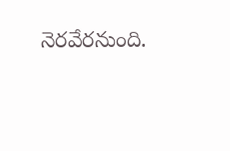నెరవేరనుంది.